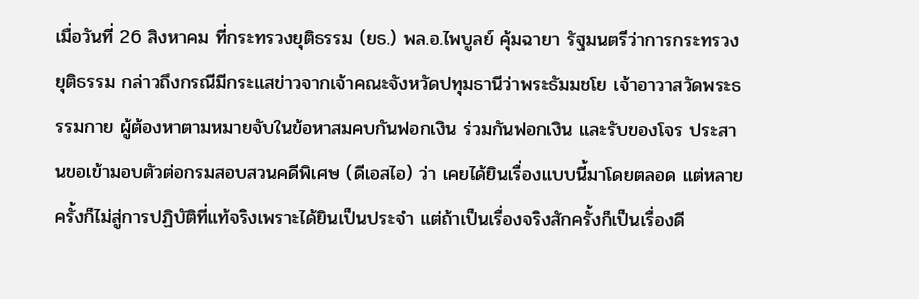เมื่อวันที่ 26 สิงหาคม ที่กระทรวงยุติธรรม (ยธ.) พล.อ.ไพบูลย์ คุ้มฉายา รัฐมนตรีว่าการกระทรวงยุติธรรม กล่าวถึงกรณีมีกระแสข่าวจากเจ้าคณะจังหวัดปทุมธานีว่าพระธัมมชโย เจ้าอาวาสวัดพระธรรมกาย ผู้ต้องหาตามหมายจับในข้อหาสมคบกันฟอกเงิน ร่วมกันฟอกเงิน และรับของโจร ประสานขอเข้ามอบตัวต่อกรมสอบสวนคดีพิเศษ (ดีเอสไอ) ว่า เคยได้ยินเรื่องแบบนี้มาโดยตลอด แต่หลายครั้งก็ไม่สู่การปฏิบัติที่แท้จริงเพราะได้ยินเป็นประจำ แต่ถ้าเป็นเรื่องจริงสักครั้งก็เป็นเรื่องดี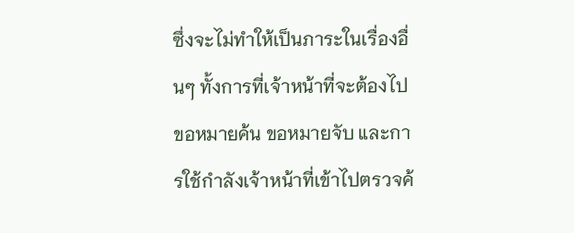ซึ่งจะไม่ทำให้เป็นภาระในเรื่องอื่นๆ ทั้งการที่เจ้าหน้าที่จะต้องไปขอหมายค้น ขอหมายจับ และการใช้กำลังเจ้าหน้าที่เข้าไปตรวจค้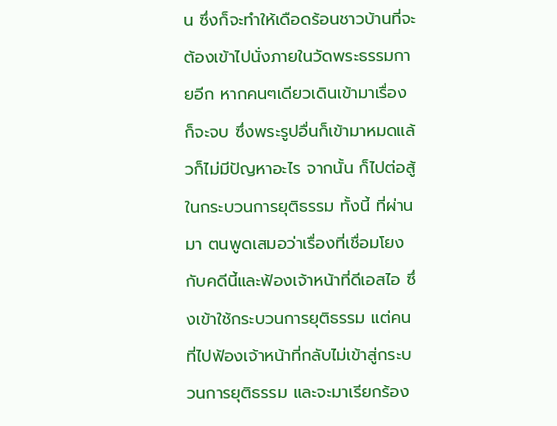น ซึ่งก็จะทำให้เดือดร้อนชาวบ้านที่จะต้องเข้าไปนั่งภายในวัดพระธรรมกายอีก หากคนๆเดียวเดินเข้ามาเรื่องก็จะจบ ซึ่งพระรูปอื่นก็เข้ามาหมดแล้วก็ไม่มีปัญหาอะไร จากนั้น ก็ไปต่อสู้ในกระบวนการยุติธรรม ทั้งนี้ ที่ผ่านมา ตนพูดเสมอว่าเรื่องที่เชื่อมโยงกับคดีนี้และฟ้องเจ้าหน้าที่ดีเอสไอ ซึ่งเข้าใช้กระบวนการยุติธรรม แต่คนที่ไปฟ้องเจ้าหน้าที่กลับไม่เข้าสู่กระบวนการยุติธรรม และจะมาเรียกร้อง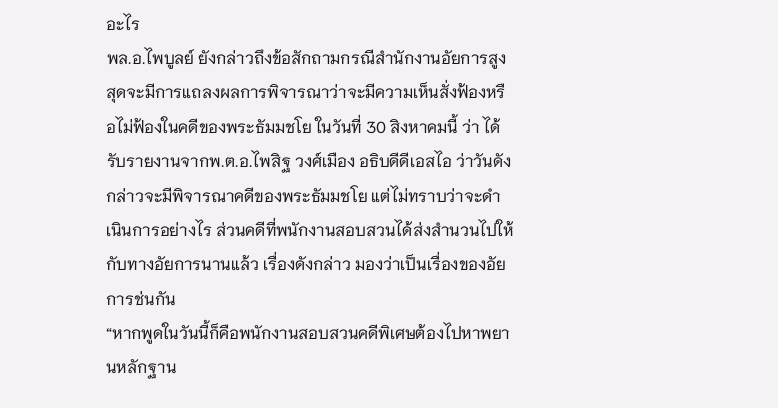อะไร
พล.อ.ไพบูลย์ ยังกล่าวถึงข้อสักถามกรณีสำนักงานอัยการสูงสุดจะมีการแถลงผลการพิจารณาว่าจะมีความเห็นสั่งฟ้องหรือไม่ฟ้องในคดีของพระธัมมชโย ในวันที่ 30 สิงหาคมนี้ ว่า ได้รับรายงานจากพ.ต.อ.ไพสิฐ วงศ์เมือง อธิบดีดีเอสไอ ว่าวันดังกล่าวจะมีพิจารณาคดีของพระธัมมชโย แต่ไม่ทราบว่าจะดำเนินการอย่างไร ส่วนคดีที่พนักงานสอบสวนได้ส่งสำนวนไปให้กับทางอัยการนานแล้ว เรื่องดังกล่าว มองว่าเป็นเรื่องของอัยการช่นกัน
“หากพูดในวันนี้ก็คือพนักงานสอบสวนคดีพิเศษต้องไปหาพยานหลักฐาน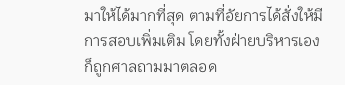มาให้ได้มากที่สุด ตามที่อัยการได้สั่งให้มีการสอบเพิ่มเติม โดยทั้งฝ่ายบริหารเองก็ถูกศาลถามมาตลอด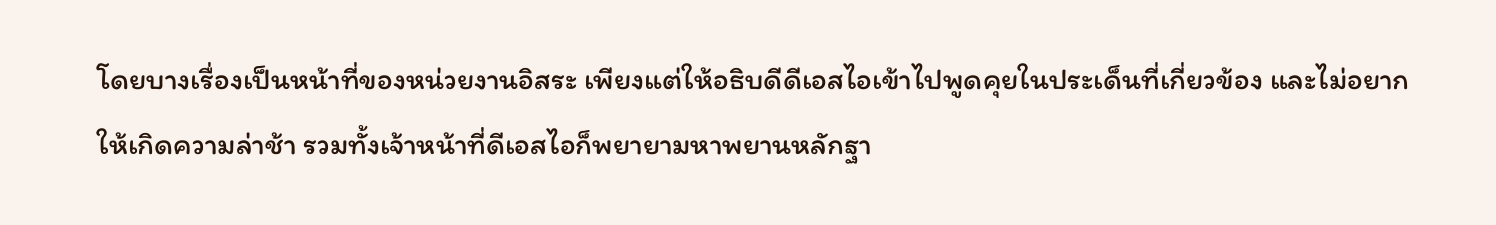โดยบางเรื่องเป็นหน้าที่ของหน่วยงานอิสระ เพียงแต่ให้อธิบดีดีเอสไอเข้าไปพูดคุยในประเด็นที่เกี่ยวข้อง และไม่อยากให้เกิดความล่าช้า รวมทั้งเจ้าหน้าที่ดีเอสไอก็พยายามหาพยานหลักฐา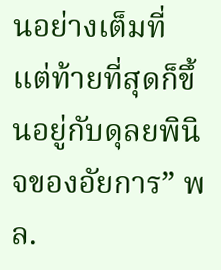นอย่างเต็มที่ แต่ท้ายที่สุดก็ขึ้นอยู่กับดุลยพินิจของอัยการ” พล.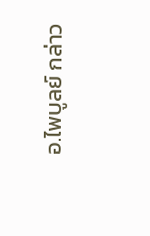อ.ไพบูลย์ กล่าว